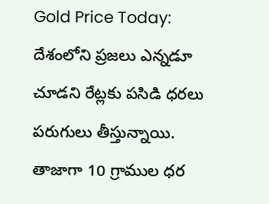Gold Price Today: దేశంలోని ప్రజలు ఎన్నడూ చూడని రేట్లకు పసిడి ధరలు పరుగులు తీస్తున్నాయి. తాజాగా 10 గ్రాముల ధర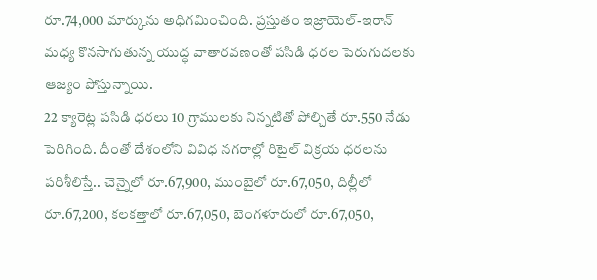రూ.74,000 మార్కును అధిగమించింది. ప్రస్తుతం ఇజ్రాయెల్-ఇరాన్ మధ్య కొనసాగుతున్న యుద్ధ వాతారవణంతో పసిడి ధరల పెరుగుదలకు ఆజ్యం పోస్తున్నాయి.
22 క్యారెట్ల పసిడి ధరలు 10 గ్రాములకు నిన్నటితో పోల్చితే రూ.550 నేడు పెరిగింది. దీంతో దేశంలోని వివిధ నగరాల్లో రిటైల్ విక్రయ ధరలను పరిశీలిస్తే.. చెన్నైలో రూ.67,900, ముంబైలో రూ.67,050, దిల్లీలో రూ.67,200, కలకత్తాలో రూ.67,050, బెంగళూరులో రూ.67,050,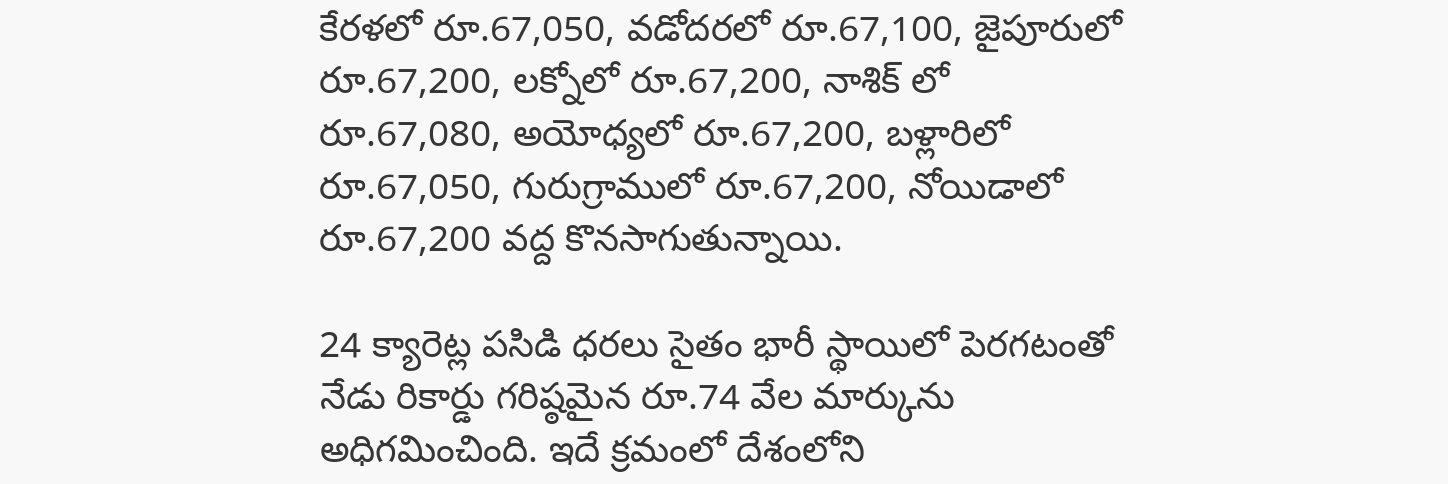కేరళలో రూ.67,050, వడోదరలో రూ.67,100, జైపూరులో రూ.67,200, లక్నోలో రూ.67,200, నాశిక్ లో రూ.67,080, అయోధ్యలో రూ.67,200, బళ్లారిలో రూ.67,050, గురుగ్రాములో రూ.67,200, నోయిడాలో రూ.67,200 వద్ద కొనసాగుతున్నాయి.

24 క్యారెట్ల పసిడి ధరలు సైతం భారీ స్థాయిలో పెరగటంతో నేడు రికార్డు గరిష్ఠమైన రూ.74 వేల మార్కును అధిగమించింది. ఇదే క్రమంలో దేశంలోని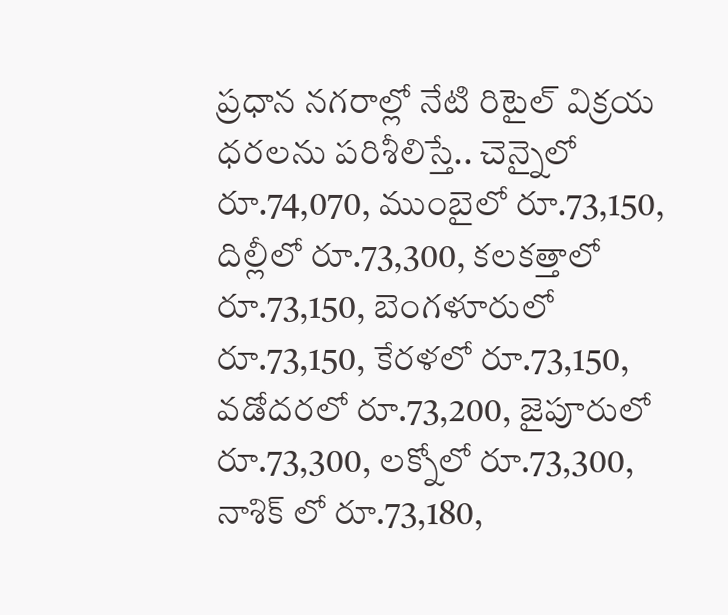ప్రధాన నగరాల్లో నేటి రిటైల్ విక్రయ ధరలను పరిశీలిస్తే.. చెన్నైలో రూ.74,070, ముంబైలో రూ.73,150, దిల్లీలో రూ.73,300, కలకత్తాలో రూ.73,150, బెంగళూరులో రూ.73,150, కేరళలో రూ.73,150, వడోదరలో రూ.73,200, జైపూరులో రూ.73,300, లక్నోలో రూ.73,300, నాశిక్ లో రూ.73,180,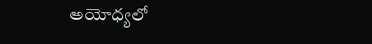అయోధ్యలో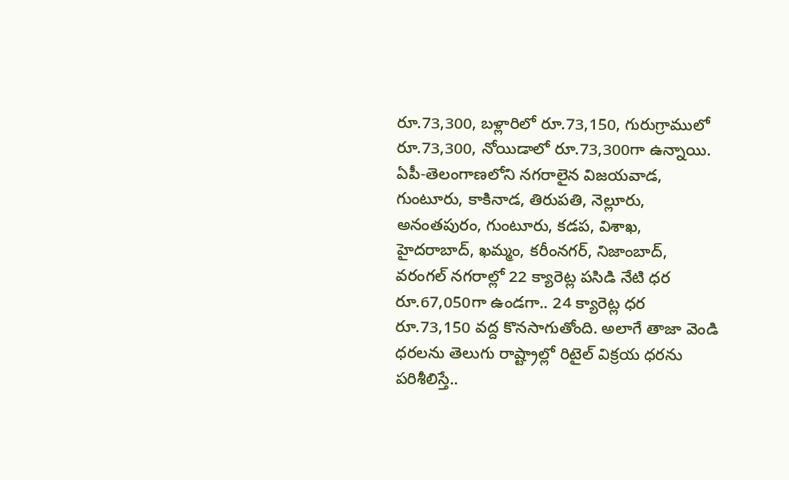రూ.73,300, బళ్లారిలో రూ.73,150, గురుగ్రాములో రూ.73,300, నోయిడాలో రూ.73,300గా ఉన్నాయి.
ఏపీ-తెలంగాణలోని నగరాలైన విజయవాడ, గుంటూరు, కాకినాడ, తిరుపతి, నెల్లూరు, అనంతపురం, గుంటూరు, కడప, విశాఖ, హైదరాబాద్, ఖమ్మం, కరీంనగర్, నిజాంబాద్, వరంగల్ నగరాల్లో 22 క్యారెట్ల పసిడి నేటి ధర రూ.67,050గా ఉండగా.. 24 క్యారెట్ల ధర రూ.73,150 వద్ద కొనసాగుతోంది. అలాగే తాజా వెండి ధరలను తెలుగు రాష్ట్రాల్లో రిటైల్ విక్రయ ధరను పరిశీలిస్తే..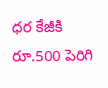ధర కేజీకి రూ.500 పెరిగి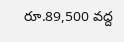రూ.89,500 వద్ద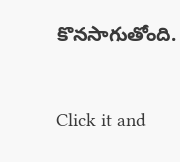కొనసాగుతోంది.


Click it and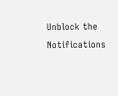Unblock the Notifications